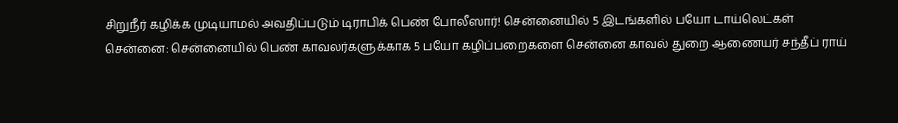சிறுநீர் கழிக்க முடியாமல் அவதிப்படும் டிராபிக் பெண் போலீஸார்! சென்னையில் 5 இடங்களில் பயோ டாய்லெட்கள்
சென்னை: சென்னையில் பெண் காவலர்களுக்காக 5 பயோ கழிப்பறைகளை சென்னை காவல் துறை ஆணையர் சந்தீப் ராய்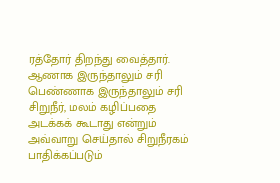ரத்தோர் திறந்து வைத்தார்.
ஆணாக இருந்தாலும் சரி பெண்ணாக இருந்தாலும் சரி சிறுநீர், மலம் கழிப்பதை அடக்கக் கூடாது என்றும் அவ்வாறு செய்தால் சிறுநீரகம் பாதிக்கப்படும்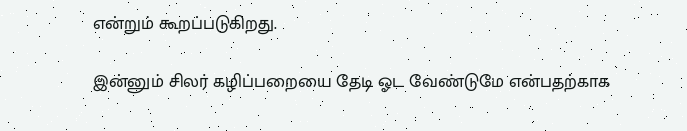என்றும் கூறப்படுகிறது.

இன்னும் சிலர் கழிப்பறையை தேடி ஓட வேண்டுமே என்பதற்காக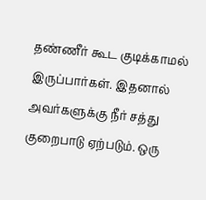தண்ணீர் கூட குடிக்காமல் இருப்பார்கள். இதனால் அவர்களுக்கு நீர் சத்து குறைபாடு ஏற்படும். ஒரு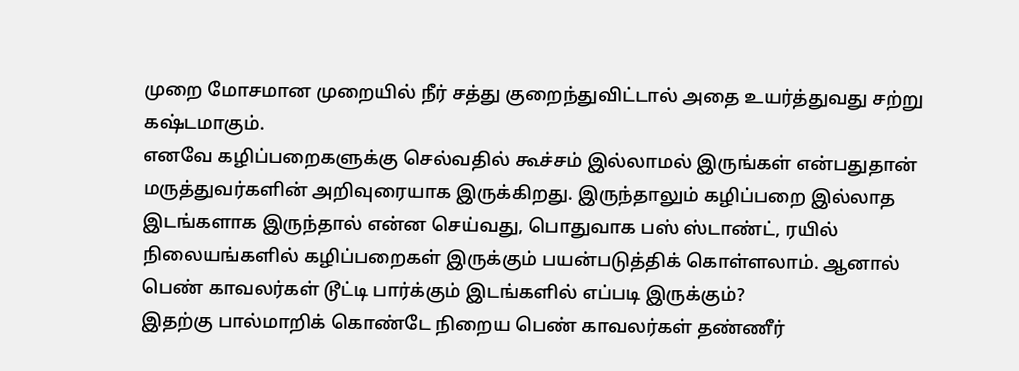முறை மோசமான முறையில் நீர் சத்து குறைந்துவிட்டால் அதை உயர்த்துவது சற்று கஷ்டமாகும்.
எனவே கழிப்பறைகளுக்கு செல்வதில் கூச்சம் இல்லாமல் இருங்கள் என்பதுதான் மருத்துவர்களின் அறிவுரையாக இருக்கிறது. இருந்தாலும் கழிப்பறை இல்லாத இடங்களாக இருந்தால் என்ன செய்வது, பொதுவாக பஸ் ஸ்டாண்ட், ரயில் நிலையங்களில் கழிப்பறைகள் இருக்கும் பயன்படுத்திக் கொள்ளலாம். ஆனால் பெண் காவலர்கள் டூட்டி பார்க்கும் இடங்களில் எப்படி இருக்கும்?
இதற்கு பால்மாறிக் கொண்டே நிறைய பெண் காவலர்கள் தண்ணீர்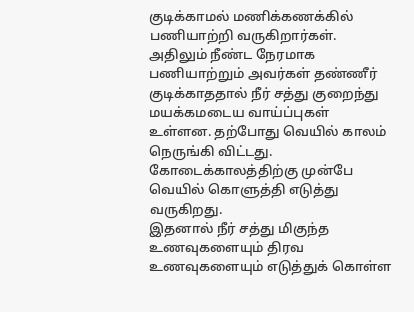குடிக்காமல் மணிக்கணக்கில் பணியாற்றி வருகிறார்கள். அதிலும் நீண்ட நேரமாக பணியாற்றும் அவர்கள் தண்ணீர் குடிக்காததால் நீர் சத்து குறைந்து மயக்கமடைய வாய்ப்புகள் உள்ளன. தற்போது வெயில் காலம் நெருங்கி விட்டது. கோடைக்காலத்திற்கு முன்பே வெயில் கொளுத்தி எடுத்து வருகிறது.
இதனால் நீர் சத்து மிகுந்த உணவுகளையும் திரவ உணவுகளையும் எடுத்துக் கொள்ள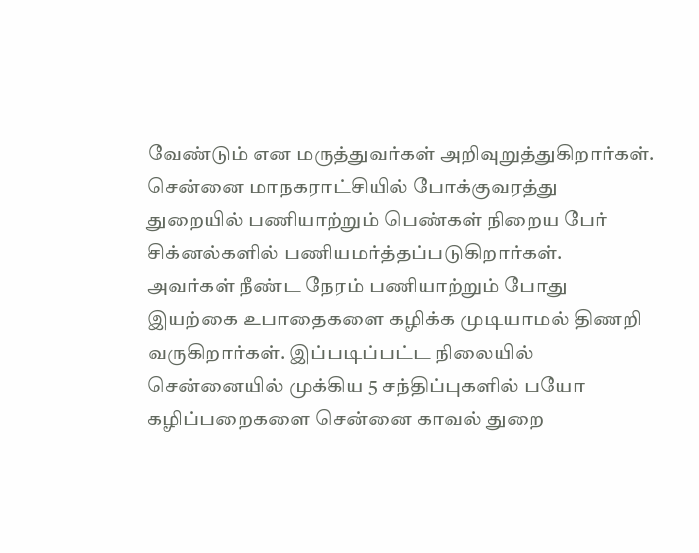வேண்டும் என மருத்துவர்கள் அறிவுறுத்துகிறார்கள். சென்னை மாநகராட்சியில் போக்குவரத்து துறையில் பணியாற்றும் பெண்கள் நிறைய பேர் சிக்னல்களில் பணியமர்த்தப்படுகிறார்கள்.
அவர்கள் நீண்ட நேரம் பணியாற்றும் போது இயற்கை உபாதைகளை கழிக்க முடியாமல் திணறி வருகிறார்கள். இப்படிப்பட்ட நிலையில் சென்னையில் முக்கிய 5 சந்திப்புகளில் பயோ கழிப்பறைகளை சென்னை காவல் துறை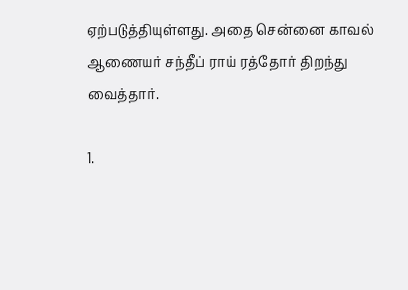ஏற்படுத்தியுள்ளது. அதை சென்னை காவல் ஆணையர் சந்தீப் ராய் ரத்தோர் திறந்து வைத்தார்.

1.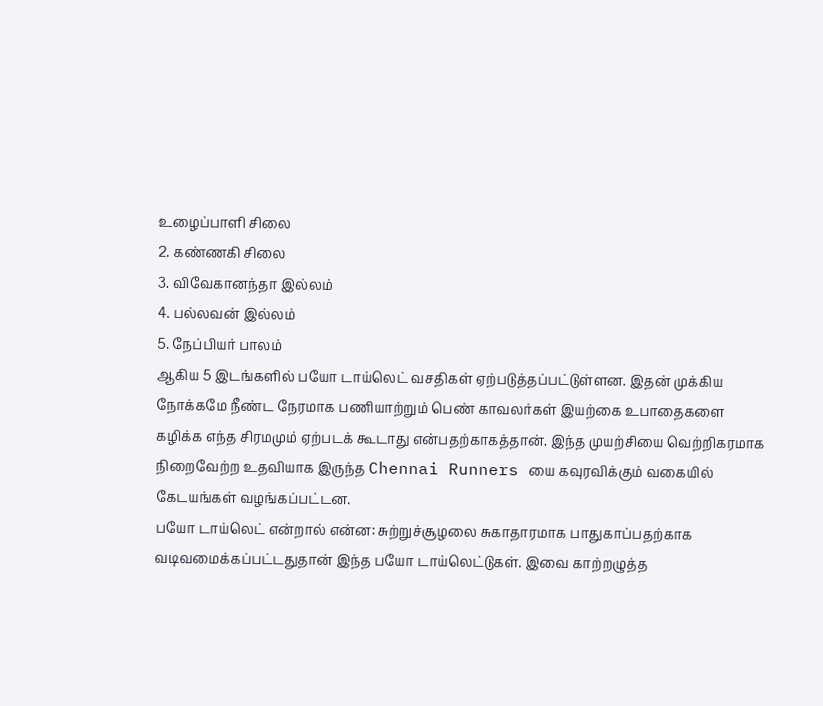உழைப்பாளி சிலை
2. கண்ணகி சிலை
3. விவேகானந்தா இல்லம்
4. பல்லவன் இல்லம்
5. நேப்பியர் பாலம்
ஆகிய 5 இடங்களில் பயோ டாய்லெட் வசதிகள் ஏற்படுத்தப்பட்டுள்ளன. இதன் முக்கிய நோக்கமே நீண்ட நேரமாக பணியாற்றும் பெண் காவலர்கள் இயற்கை உபாதைகளை கழிக்க எந்த சிரமமும் ஏற்படக் கூடாது என்பதற்காகத்தான். இந்த முயற்சியை வெற்றிகரமாக நிறைவேற்ற உதவியாக இருந்த Chennai Runners யை கவுரவிக்கும் வகையில் கேடயங்கள் வழங்கப்பட்டன.
பயோ டாய்லெட் என்றால் என்ன: சுற்றுச்சூழலை சுகாதாரமாக பாதுகாப்பதற்காக வடிவமைக்கப்பட்டதுதான் இந்த பயோ டாய்லெட்டுகள். இவை காற்றழுத்த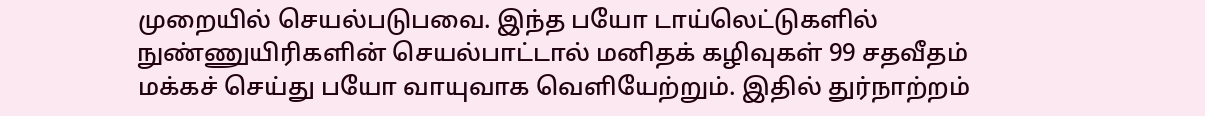முறையில் செயல்படுபவை. இந்த பயோ டாய்லெட்டுகளில் நுண்ணுயிரிகளின் செயல்பாட்டால் மனிதக் கழிவுகள் 99 சதவீதம் மக்கச் செய்து பயோ வாயுவாக வெளியேற்றும். இதில் துர்நாற்றம்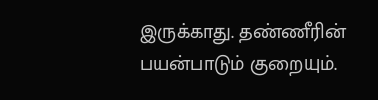இருக்காது. தண்ணீரின் பயன்பாடும் குறையும்.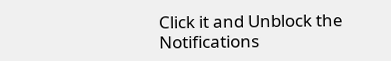Click it and Unblock the Notifications